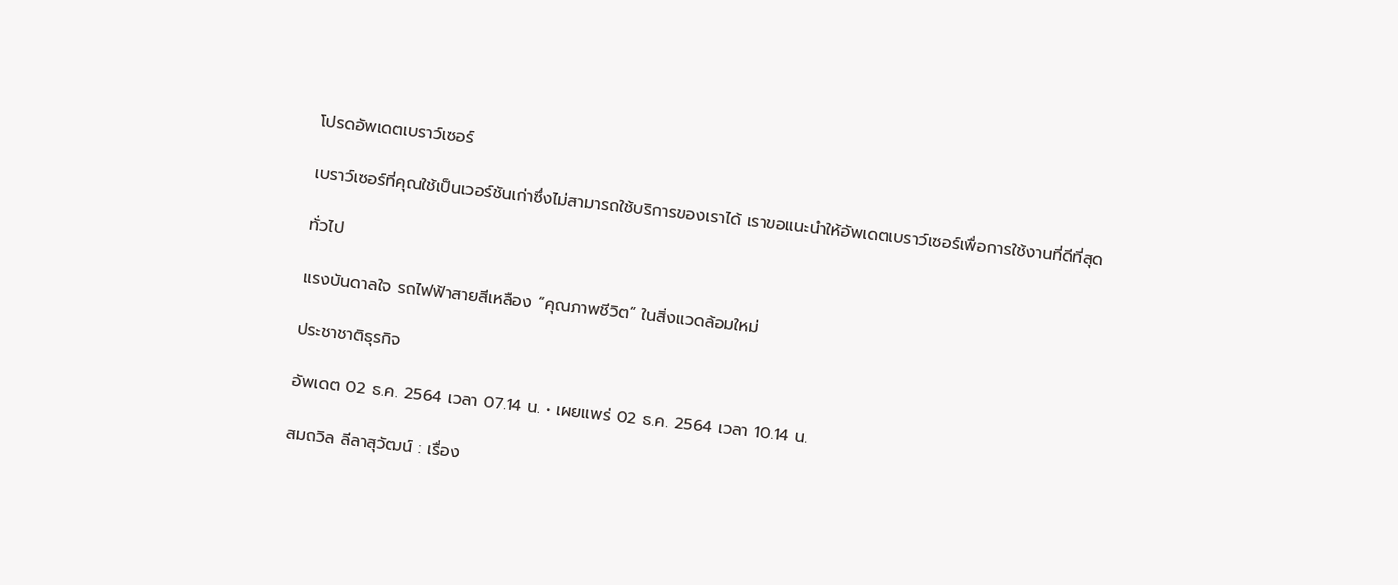โปรดอัพเดตเบราว์เซอร์

เบราว์เซอร์ที่คุณใช้เป็นเวอร์ชันเก่าซึ่งไม่สามารถใช้บริการของเราได้ เราขอแนะนำให้อัพเดตเบราว์เซอร์เพื่อการใช้งานที่ดีที่สุด

ทั่วไป

แรงบันดาลใจ รถไฟฟ้าสายสีเหลือง “คุณภาพชีวิต” ในสิ่งแวดล้อมใหม่

ประชาชาติธุรกิจ

อัพเดต 02 ธ.ค. 2564 เวลา 07.14 น. • เผยแพร่ 02 ธ.ค. 2564 เวลา 10.14 น.

สมถวิล ลีลาสุวัฒน์ : เรื่อง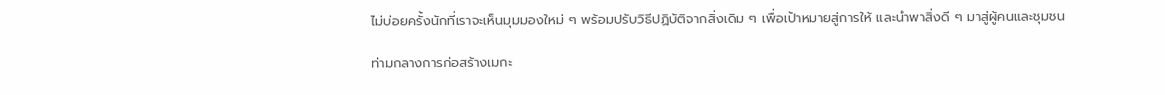ไม่บ่อยครั้งนักที่เราจะเห็นมุมมองใหม่ ๆ พร้อมปรับวิธีปฏิบัติจากสิ่งเดิม ๆ เพื่อเป้าหมายสู่การให้ และนำพาสิ่งดี ๆ มาสู่ผู้คนและชุมชน

ท่ามกลางการก่อสร้างเมกะ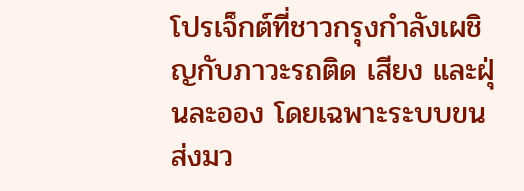โปรเจ็กต์ที่ชาวกรุงกำลังเผชิญกับภาวะรถติด เสียง และฝุ่นละออง โดยเฉพาะระบบขนส่งมว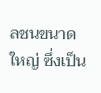ลชนขนาดใหญ่ ซึ่งเป็น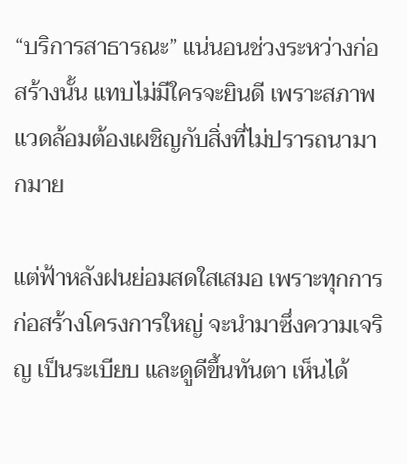“บริการสาธารณะ” แน่นอนช่วงระหว่างก่อสร้างนั้น แทบไม่มีใครจะยินดี เพราะสภาพแวดล้อมต้องเผชิญกับสิ่งที่ไม่ปรารถนามากมาย

แต่ฟ้าหลังฝนย่อมสดใสเสมอ เพราะทุกการก่อสร้างโครงการใหญ่ จะนำมาซึ่งความเจริญ เป็นระเบียบ และดูดีขึ้นทันตา เห็นได้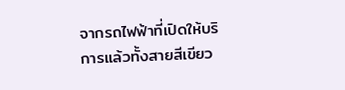จากรถไฟฟ้าที่เปิดให้บริการแล้วทั้งสายสีเขียว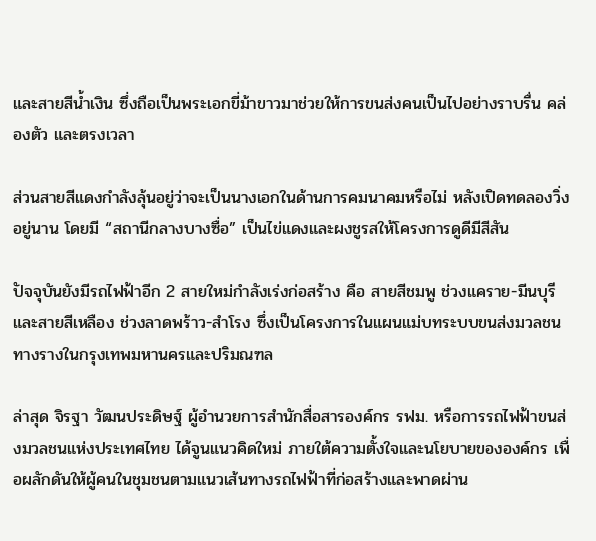และสายสีน้ำเงิน ซึ่งถือเป็นพระเอกขี่ม้าขาวมาช่วยให้การขนส่งคนเป็นไปอย่างราบรื่น คล่องตัว และตรงเวลา

ส่วนสายสีแดงกำลังลุ้นอยู่ว่าจะเป็นนางเอกในด้านการคมนาคมหรือไม่ หลังเปิดทดลองวิ่งอยู่นาน โดยมี “สถานีกลางบางซื่อ” เป็นไข่แดงและผงชูรสให้โครงการดูดีมีสีสัน

ปัจจุบันยังมีรถไฟฟ้าอีก 2 สายใหม่กำลังเร่งก่อสร้าง คือ สายสีชมพู ช่วงแคราย-มีนบุรี และสายสีเหลือง ช่วงลาดพร้าว-สำโรง ซึ่งเป็นโครงการในแผนแม่บทระบบขนส่งมวลชนทางรางในกรุงเทพมหานครและปริมณฑล

ล่าสุด จิรฐา วัฒนประดิษฐ์ ผู้อำนวยการสำนักสื่อสารองค์กร รฟม. หรือการรถไฟฟ้าขนส่งมวลชนแห่งประเทศไทย ได้จูนแนวคิดใหม่ ภายใต้ความตั้งใจและนโยบายขององค์กร เพื่อผลักดันให้ผู้คนในชุมชนตามแนวเส้นทางรถไฟฟ้าที่ก่อสร้างและพาดผ่าน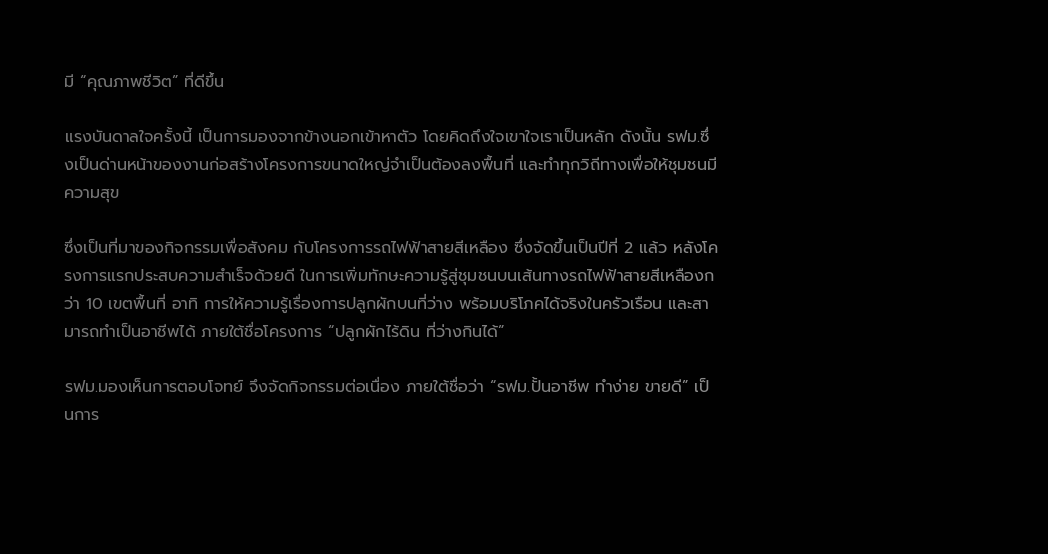มี “คุณภาพชีวิต” ที่ดีขึ้น

แรงบันดาลใจครั้งนี้ เป็นการมองจากข้างนอกเข้าหาตัว โดยคิดถึงใจเขาใจเราเป็นหลัก ดังนั้น รฟม.ซึ่งเป็นด่านหน้าของงานก่อสร้างโครงการขนาดใหญ่จำเป็นต้องลงพื้นที่ และทำทุกวิถีทางเพื่อให้ชุมชนมีความสุข

ซึ่งเป็นที่มาของกิจกรรมเพื่อสังคม กับโครงการรถไฟฟ้าสายสีเหลือง ซึ่งจัดขึ้นเป็นปีที่ 2 แล้ว หลังโครงการแรกประสบความสำเร็จด้วยดี ในการเพิ่มทักษะความรู้สู่ชุมชนบนเส้นทางรถไฟฟ้าสายสีเหลืองกว่า 10 เขตพื้นที่ อาทิ การให้ความรู้เรื่องการปลูกผักบนที่ว่าง พร้อมบริโภคได้จริงในครัวเรือน และสามารถทำเป็นอาชีพได้ ภายใต้ชื่อโครงการ “ปลูกผักไร้ดิน ที่ว่างกินได้”

รฟม.มองเห็นการตอบโจทย์ จึงจัดกิจกรรมต่อเนื่อง ภายใต้ชื่อว่า “รฟม.ปั้นอาชีพ ทำง่าย ขายดี” เป็นการ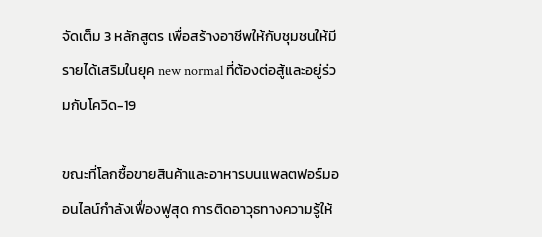จัดเต็ม 3 หลักสูตร เพื่อสร้างอาชีพให้กับชุมชนให้มีรายได้เสริมในยุค new normal ที่ต้องต่อสู้และอยู่ร่วมกับโควิด-19

ขณะที่โลกซื้อขายสินค้าและอาหารบนแพลตฟอร์มออนไลน์กำลังเฟื่องฟูสุด การติดอาวุธทางความรู้ให้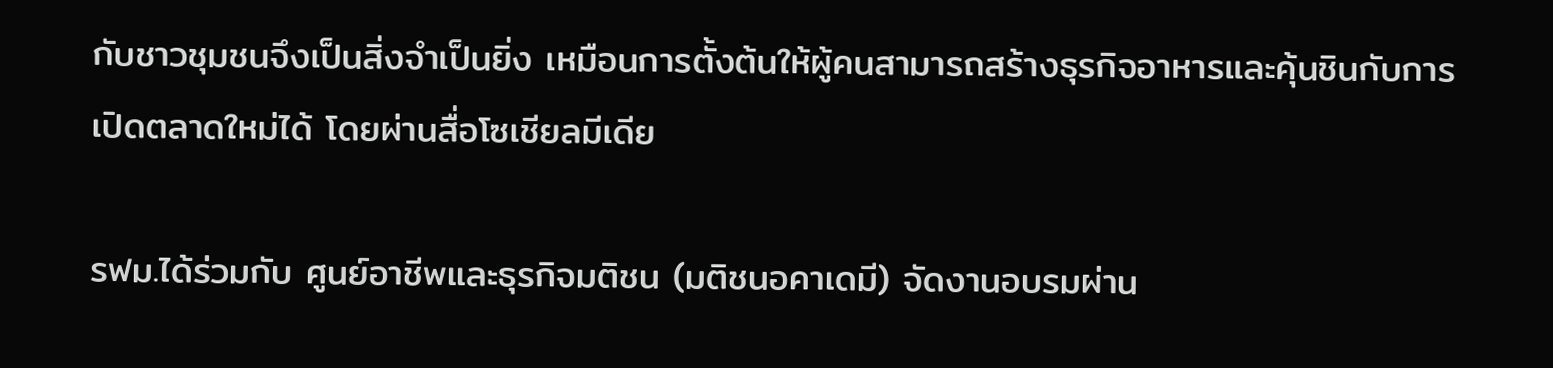กับชาวชุมชนจึงเป็นสิ่งจำเป็นยิ่ง เหมือนการตั้งต้นให้ผู้คนสามารถสร้างธุรกิจอาหารและคุ้นชินกับการเปิดตลาดใหม่ได้ โดยผ่านสื่อโซเชียลมีเดีย

รฟม.ได้ร่วมกับ ศูนย์อาชีพและธุรกิจมติชน (มติชนอคาเดมี) จัดงานอบรมผ่าน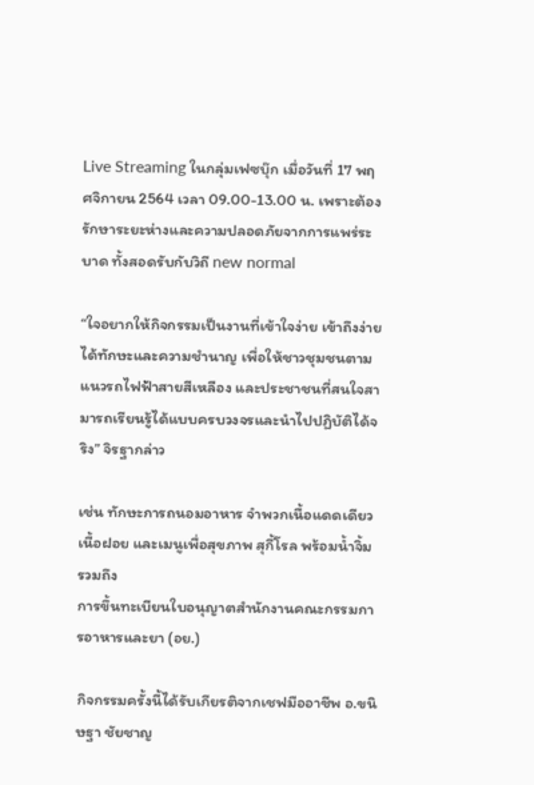Live Streaming ในกลุ่มเฟซบุ๊ก เมื่อวันที่ 17 พฤศจิกายน 2564 เวลา 09.00-13.00 น. เพราะต้องรักษาระยะห่างและความปลอดภัยจากการแพร่ระบาด ทั้งสอดรับกับวิถี new normal

“ใจอยากให้กิจกรรมเป็นงานที่เข้าใจง่าย เข้าถึงง่าย ได้ทักษะและความชำนาญ เพื่อให้ชาวชุมชนตามแนวรถไฟฟ้าสายสีเหลือง และประชาชนที่สนใจสามารถเรียนรู้ได้แบบครบวงจรและนำไปปฏิบัติได้จริง” จิรฐากล่าว

เช่น ทักษะการถนอมอาหาร จำพวกเนื้อแดดเดียว เนื้อฝอย และเมนูเพื่อสุขภาพ สุกี้โรล พร้อมน้ำจิ้ม รวมถึง
การขึ้นทะเบียนใบอนุญาตสำนักงานคณะกรรมการอาหารและยา (อย.)

กิจกรรมครั้งนี้ได้รับเกียรติจากเชฟมืออาชีพ อ.ขนิษฐา ชัยชาญ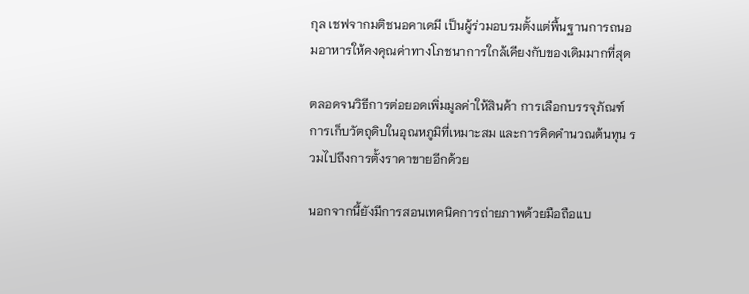กุล เชฟจากมติชนอคาเดมี เป็นผู้ร่วมอบรมตั้งแต่พื้นฐานการถนอมอาหารให้คงคุณค่าทางโภชนาการใกล้เคียงกับของเดิมมากที่สุด

ตลอดจนวิธีการต่อยอดเพิ่มมูลค่าให้สินค้า การเลือกบรรจุภัณฑ์ การเก็บวัตถุดิบในอุณหภูมิที่เหมาะสม และการคิดคำนวณต้นทุน รวมไปถึงการตั้งราคาขายอีกด้วย

นอกจากนี้ยังมีการสอนเทคนิคการถ่ายภาพด้วยมือถือแบ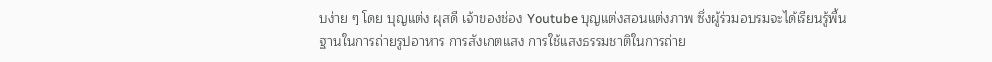บง่าย ๆ โดย บุญแต่ง ผุสดี เจ้าของช่อง Youtube บุญแต่งสอนแต่งภาพ ซึ่งผู้ร่วมอบรมจะได้เรียนรู้พื้นฐานในการถ่ายรูปอาหาร การสังเกตแสง การใช้แสงธรรมชาติในการถ่าย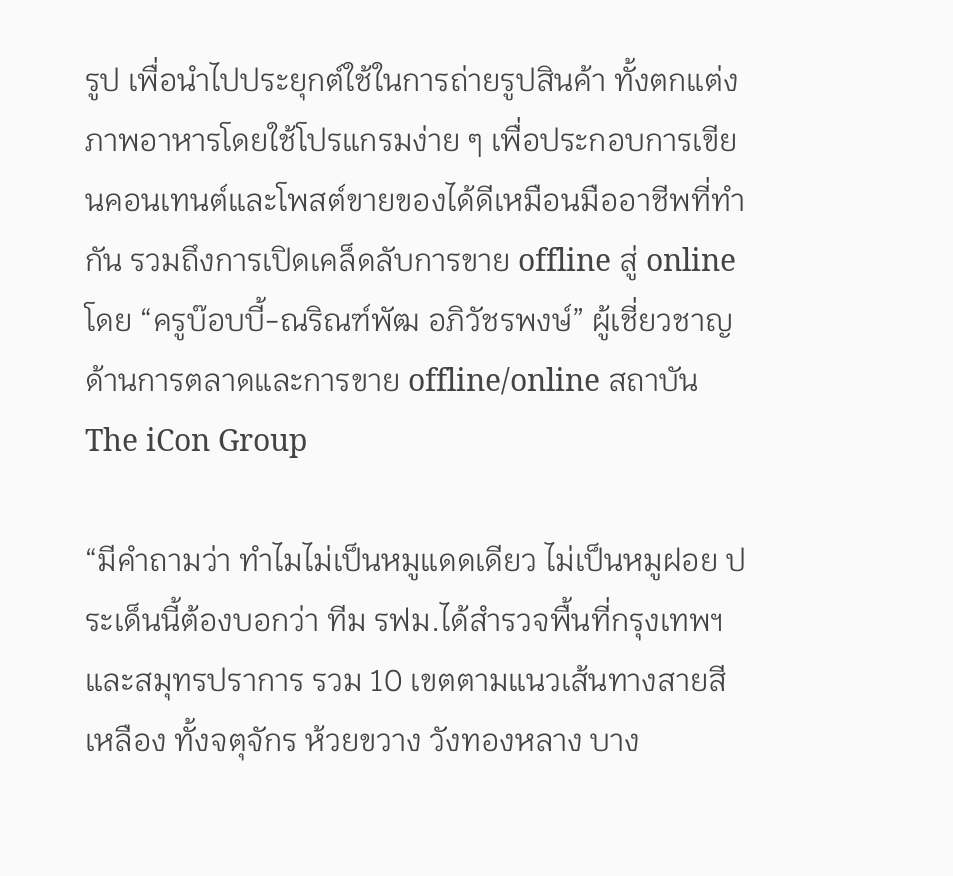รูป เพื่อนำไปประยุกต์ใช้ในการถ่ายรูปสินค้า ทั้งตกแต่งภาพอาหารโดยใช้โปรแกรมง่าย ๆ เพื่อประกอบการเขียนคอนเทนต์และโพสต์ขายของได้ดีเหมือนมืออาชีพที่ทำกัน รวมถึงการเปิดเคล็ดลับการขาย offline สู่ online โดย “ครูบ๊อบบี้-ณริณฑ์พัฒ อภิวัชรพงษ์” ผู้เชี่ยวชาญด้านการตลาดและการขาย offline/online สถาบัน The iCon Group

“มีคำถามว่า ทำไมไม่เป็นหมูแดดเดียว ไม่เป็นหมูฝอย ประเด็นนี้ต้องบอกว่า ทีม รฟม.ได้สำรวจพื้นที่กรุงเทพฯ และสมุทรปราการ รวม 10 เขตตามแนวเส้นทางสายสีเหลือง ทั้งจตุจักร ห้วยขวาง วังทองหลาง บาง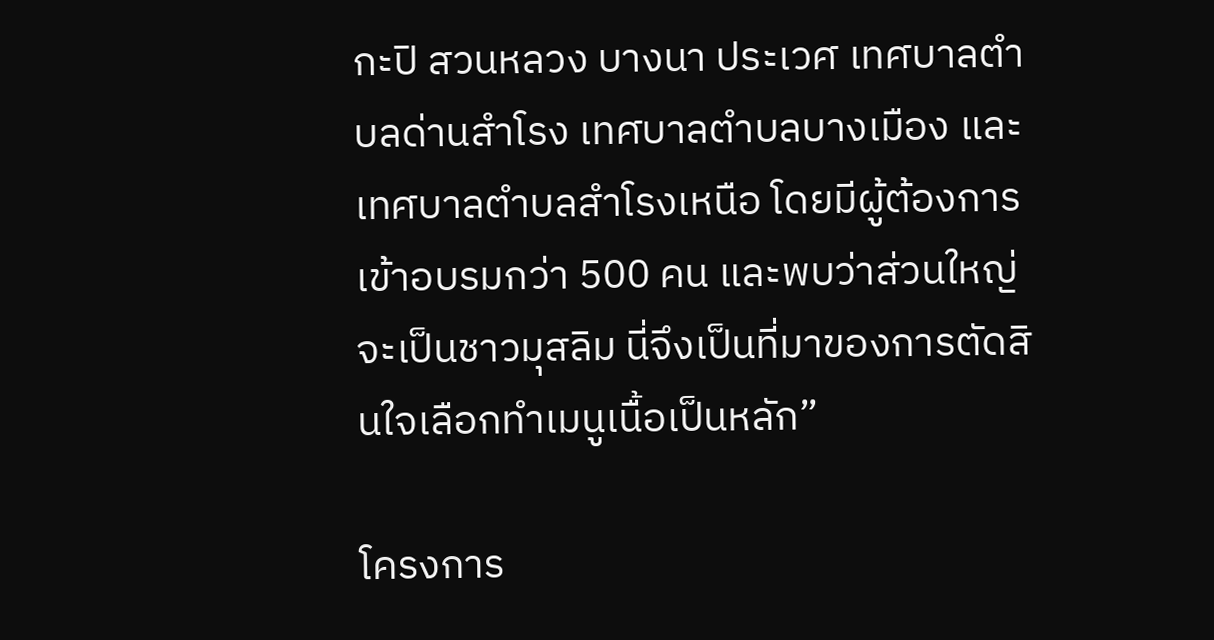กะปิ สวนหลวง บางนา ประเวศ เทศบาลตำบลด่านสำโรง เทศบาลตำบลบางเมือง และเทศบาลตำบลสำโรงเหนือ โดยมีผู้ต้องการเข้าอบรมกว่า 500 คน และพบว่าส่วนใหญ่จะเป็นชาวมุสลิม นี่จึงเป็นที่มาของการตัดสินใจเลือกทำเมนูเนื้อเป็นหลัก”

โครงการ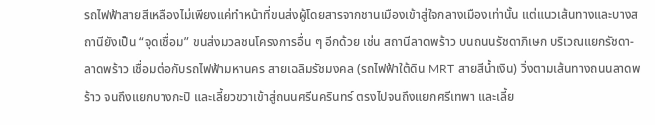รถไฟฟ้าสายสีเหลืองไม่เพียงแค่ทำหน้าที่ขนส่งผู้โดยสารจากชานเมืองเข้าสู่ใจกลางเมืองเท่านั้น แต่แนวเส้นทางและบางสถานียังเป็น “จุดเชื่อม” ขนส่งมวลชนโครงการอื่น ๆ อีกด้วย เช่น สถานีลาดพร้าว บนถนนรัชดาภิเษก บริเวณแยกรัชดา-ลาดพร้าว เชื่อมต่อกับรถไฟฟ้ามหานคร สายเฉลิมรัชมงคล (รถไฟฟ้าใต้ดิน MRT สายสีน้ำเงิน) วิ่งตามเส้นทางถนนลาดพร้าว จนถึงแยกบางกะปิ และเลี้ยวขวาเข้าสู่ถนนศรีนครินทร์ ตรงไปจนถึงแยกศรีเทพา และเลี้ย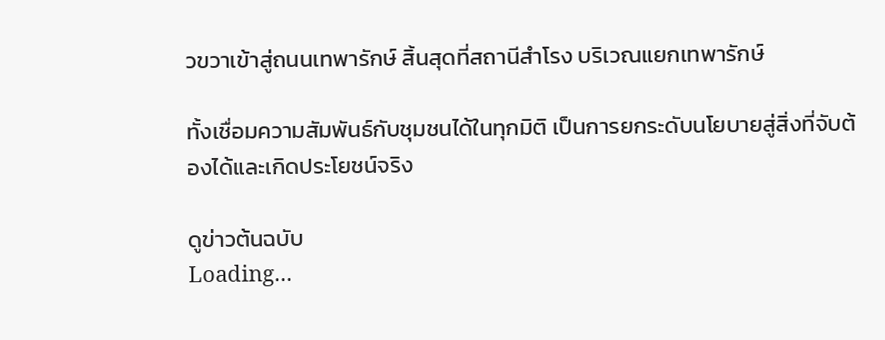วขวาเข้าสู่ถนนเทพารักษ์ สิ้นสุดที่สถานีสำโรง บริเวณแยกเทพารักษ์

ทั้งเชื่อมความสัมพันธ์กับชุมชนได้ในทุกมิติ เป็นการยกระดับนโยบายสู่สิ่งที่จับต้องได้และเกิดประโยชน์จริง

ดูข่าวต้นฉบับ
Loading...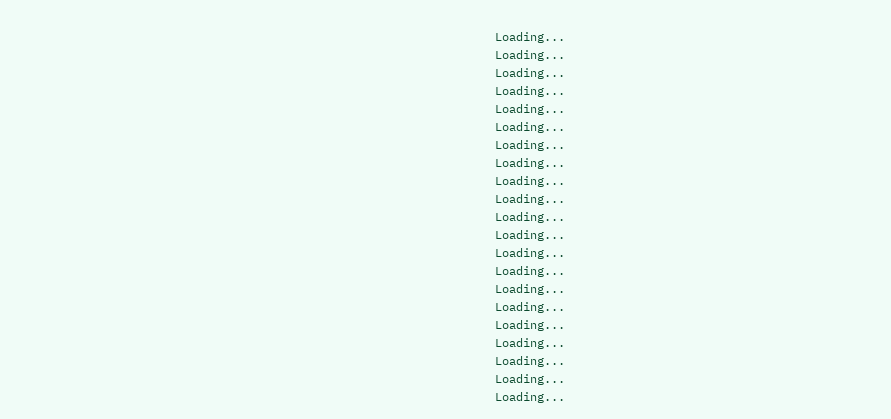Loading...
Loading...
Loading...
Loading...
Loading...
Loading...
Loading...
Loading...
Loading...
Loading...
Loading...
Loading...
Loading...
Loading...
Loading...
Loading...
Loading...
Loading...
Loading...
Loading...
Loading...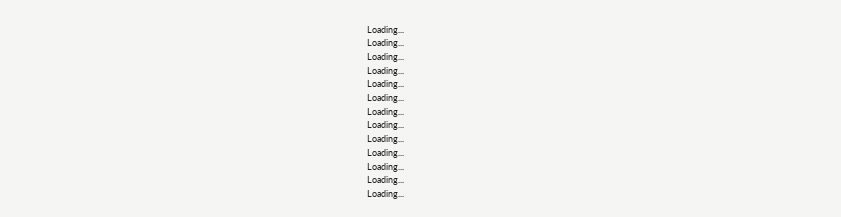Loading...
Loading...
Loading...
Loading...
Loading...
Loading...
Loading...
Loading...
Loading...
Loading...
Loading...
Loading...
Loading...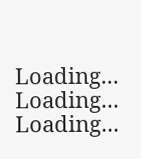Loading...
Loading...
Loading...